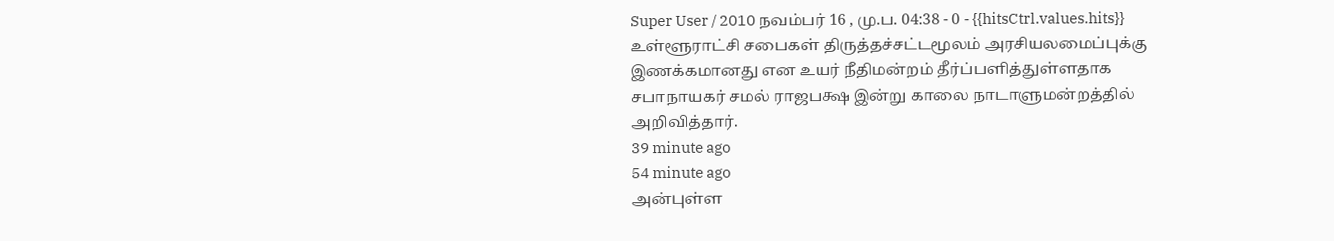Super User / 2010 நவம்பர் 16 , மு.ப. 04:38 - 0 - {{hitsCtrl.values.hits}}
உள்ளூராட்சி சபைகள் திருத்தச்சட்டமூலம் அரசியலமைப்புக்கு இணக்கமானது என உயர் நீதிமன்றம் தீர்ப்பளித்துள்ளதாக சபாநாயகர் சமல் ராஜபக்ஷ இன்று காலை நாடாளுமன்றத்தில் அறிவித்தார்.
39 minute ago
54 minute ago
அன்புள்ள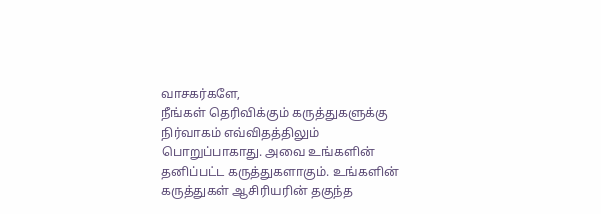வாசகர்களே,
நீங்கள் தெரிவிக்கும் கருத்துகளுக்கு நிர்வாகம் எவ்விதத்திலும் பொறுப்பாகாது. அவை உங்களின் தனிப்பட்ட கருத்துகளாகும். உங்களின் கருத்துகள் ஆசிரியரின் தகுந்த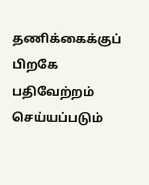தணிக்கைக்குப் பிறகே பதிவேற்றம் செய்யப்படும்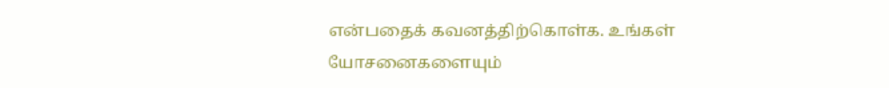என்பதைக் கவனத்திற்கொள்க. உங்கள் யோசனைகளையும்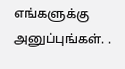எங்களுக்கு அனுப்புங்கள். .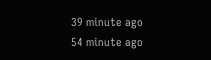39 minute ago
54 minute ago